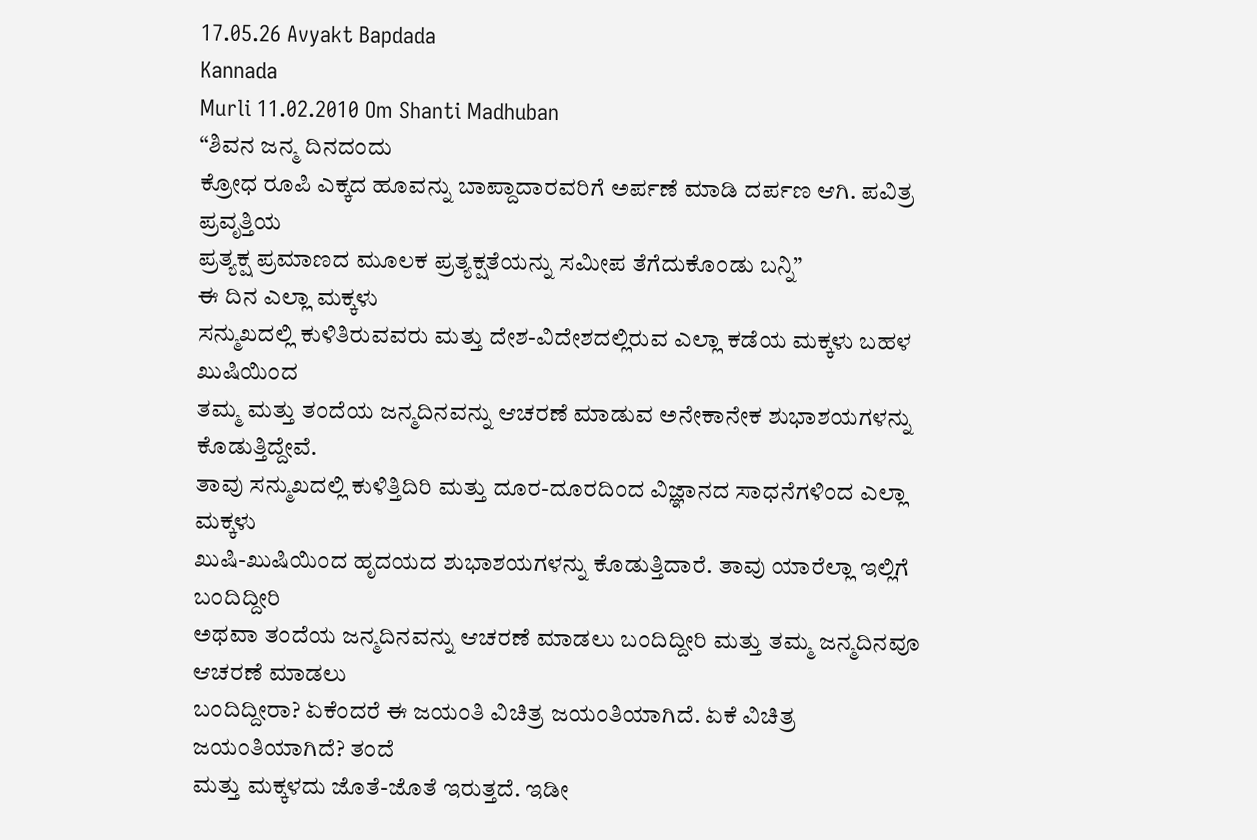17.05.26 Avyakt Bapdada
Kannada
Murli 11.02.2010 Om Shanti Madhuban
“ಶಿವನ ಜನ್ಮ ದಿನದಂದು
ಕ್ರೋಧ ರೂಪಿ ಎಕ್ಕದ ಹೂವನ್ನು ಬಾಪ್ದಾದಾರವರಿಗೆ ಅರ್ಪಣೆ ಮಾಡಿ ದರ್ಪಣ ಆಗಿ. ಪವಿತ್ರ ಪ್ರವೃತ್ತಿಯ
ಪ್ರತ್ಯಕ್ಷ ಪ್ರಮಾಣದ ಮೂಲಕ ಪ್ರತ್ಯಕ್ಷತೆಯನ್ನು ಸಮೀಪ ತೆಗೆದುಕೊಂಡು ಬನ್ನಿ”
ಈ ದಿನ ಎಲ್ಲಾ ಮಕ್ಕಳು
ಸನ್ಮುಖದಲ್ಲಿ ಕುಳಿತಿರುವವರು ಮತ್ತು ದೇಶ-ವಿದೇಶದಲ್ಲಿರುವ ಎಲ್ಲಾ ಕಡೆಯ ಮಕ್ಕಳು ಬಹಳ ಖುಷಿಯಿಂದ
ತಮ್ಮ ಮತ್ತು ತಂದೆಯ ಜನ್ಮದಿನವನ್ನು ಆಚರಣೆ ಮಾಡುವ ಅನೇಕಾನೇಕ ಶುಭಾಶಯಗಳನ್ನು ಕೊಡುತ್ತಿದ್ದೇವೆ.
ತಾವು ಸನ್ಮುಖದಲ್ಲಿ ಕುಳಿತ್ತಿದಿರಿ ಮತ್ತು ದೂರ-ದೂರದಿಂದ ವಿಜ್ಞಾನದ ಸಾಧನೆಗಳಿಂದ ಎಲ್ಲಾ ಮಕ್ಕಳು
ಖುಷಿ-ಖುಷಿಯಿಂದ ಹೃದಯದ ಶುಭಾಶಯಗಳನ್ನು ಕೊಡುತ್ತಿದಾರೆ. ತಾವು ಯಾರೆಲ್ಲಾ ಇಲ್ಲಿಗೆ ಬಂದಿದ್ದೀರಿ
ಅಥವಾ ತಂದೆಯ ಜನ್ಮದಿನವನ್ನು ಆಚರಣೆ ಮಾಡಲು ಬಂದಿದ್ದೀರಿ ಮತ್ತು ತಮ್ಮ ಜನ್ಮದಿನವೂ ಆಚರಣೆ ಮಾಡಲು
ಬಂದಿದ್ದೀರಾ? ಏಕೆಂದರೆ ಈ ಜಯಂತಿ ವಿಚಿತ್ರ ಜಯಂತಿಯಾಗಿದೆ. ಏಕೆ ವಿಚಿತ್ರ ಜಯಂತಿಯಾಗಿದೆ? ತಂದೆ
ಮತ್ತು ಮಕ್ಕಳದು ಜೊತೆ-ಜೊತೆ ಇರುತ್ತದೆ. ಇಡೀ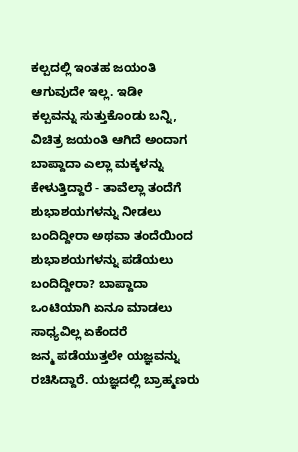ಕಲ್ಪದಲ್ಲಿ ಇಂತಹ ಜಯಂತಿ ಆಗುವುದೇ ಇಲ್ಲ. ಇಡೀ
ಕಲ್ಪವನ್ನು ಸುತ್ತುಕೊಂಡು ಬನ್ನಿ, ವಿಚಿತ್ರ ಜಯಂತಿ ಆಗಿದೆ ಅಂದಾಗ ಬಾಪ್ದಾದಾ ಎಲ್ಲಾ ಮಕ್ಕಳನ್ನು
ಕೇಳುತ್ತಿದ್ದಾರೆ - ತಾವೆಲ್ಲಾ ತಂದೆಗೆ ಶುಭಾಶಯಗಳನ್ನು ನೀಡಲು ಬಂದಿದ್ದೀರಾ ಅಥವಾ ತಂದೆಯಿಂದ
ಶುಭಾಶಯಗಳನ್ನು ಪಡೆಯಲು ಬಂದಿದ್ದೀರಾ? ಬಾಪ್ದಾದಾ ಒಂಟಿಯಾಗಿ ಏನೂ ಮಾಡಲು ಸಾಧ್ಯವಿಲ್ಲ ಏಕೆಂದರೆ
ಜನ್ಮ ಪಡೆಯುತ್ತಲೇ ಯಜ್ಞವನ್ನು ರಚಿಸಿದ್ದಾರೆ. ಯಜ್ಞದಲ್ಲಿ ಬ್ರಾಹ್ಮಣರು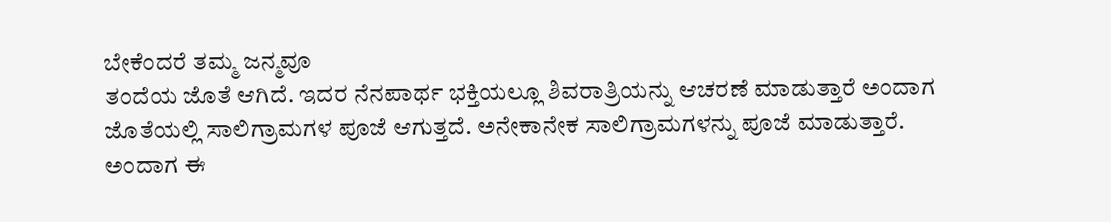ಬೇಕೆಂದರೆ ತಮ್ಮ ಜನ್ಮವೂ
ತಂದೆಯ ಜೊತೆ ಆಗಿದೆ. ಇದರ ನೆನಪಾರ್ಥ ಭಕ್ತಿಯಲ್ಲೂ ಶಿವರಾತ್ರಿಯನ್ನು ಆಚರಣೆ ಮಾಡುತ್ತಾರೆ ಅಂದಾಗ
ಜೊತೆಯಲ್ಲಿ ಸಾಲಿಗ್ರಾಮಗಳ ಪೂಜೆ ಆಗುತ್ತದೆ. ಅನೇಕಾನೇಕ ಸಾಲಿಗ್ರಾಮಗಳನ್ನು ಪೂಜೆ ಮಾಡುತ್ತಾರೆ.
ಅಂದಾಗ ಈ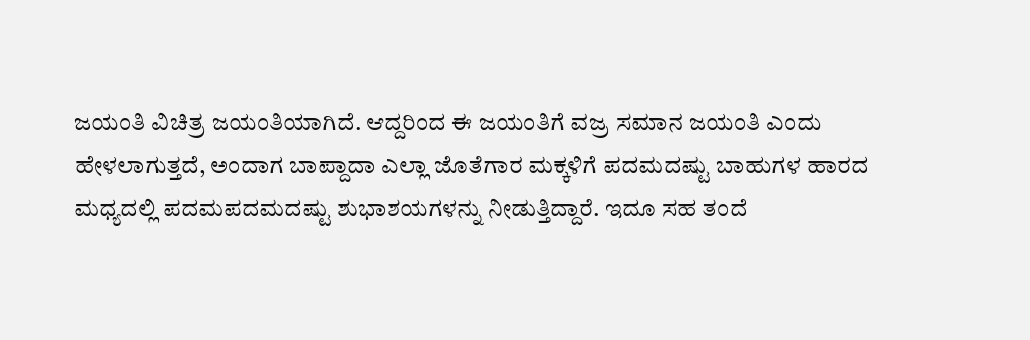ಜಯಂತಿ ವಿಚಿತ್ರ ಜಯಂತಿಯಾಗಿದೆ. ಆದ್ದರಿಂದ ಈ ಜಯಂತಿಗೆ ವಜ್ರ ಸಮಾನ ಜಯಂತಿ ಎಂದು
ಹೇಳಲಾಗುತ್ತದೆ, ಅಂದಾಗ ಬಾಪ್ದಾದಾ ಎಲ್ಲಾ ಜೊತೆಗಾರ ಮಕ್ಕಳಿಗೆ ಪದಮದಷ್ಟು ಬಾಹುಗಳ ಹಾರದ
ಮಧ್ಯದಲ್ಲಿ ಪದಮಪದಮದಷ್ಟು ಶುಭಾಶಯಗಳನ್ನು ನೀಡುತ್ತಿದ್ದಾರೆ. ಇದೂ ಸಹ ತಂದೆ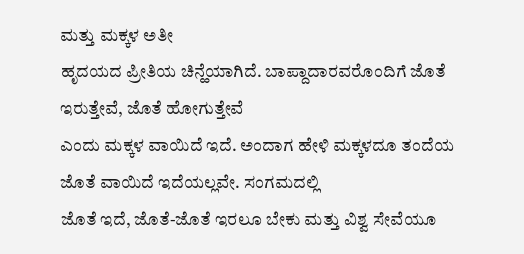ಮತ್ತು ಮಕ್ಕಳ ಅತೀ
ಹೃದಯದ ಪ್ರೀತಿಯ ಚಿನ್ಹೆಯಾಗಿದೆ. ಬಾಪ್ದಾದಾರವರೊಂದಿಗೆ ಜೊತೆ ಇರುತ್ತೇವೆ, ಜೊತೆ ಹೋಗುತ್ತೇವೆ
ಎಂದು ಮಕ್ಕಳ ವಾಯಿದೆ ಇದೆ. ಅಂದಾಗ ಹೇಳಿ ಮಕ್ಕಳದೂ ತಂದೆಯ ಜೊತೆ ವಾಯಿದೆ ಇದೆಯಲ್ಲವೇ. ಸಂಗಮದಲ್ಲಿ
ಜೊತೆ ಇದೆ, ಜೊತೆ-ಜೊತೆ ಇರಲೂ ಬೇಕು ಮತ್ತು ವಿಶ್ವ ಸೇವೆಯೂ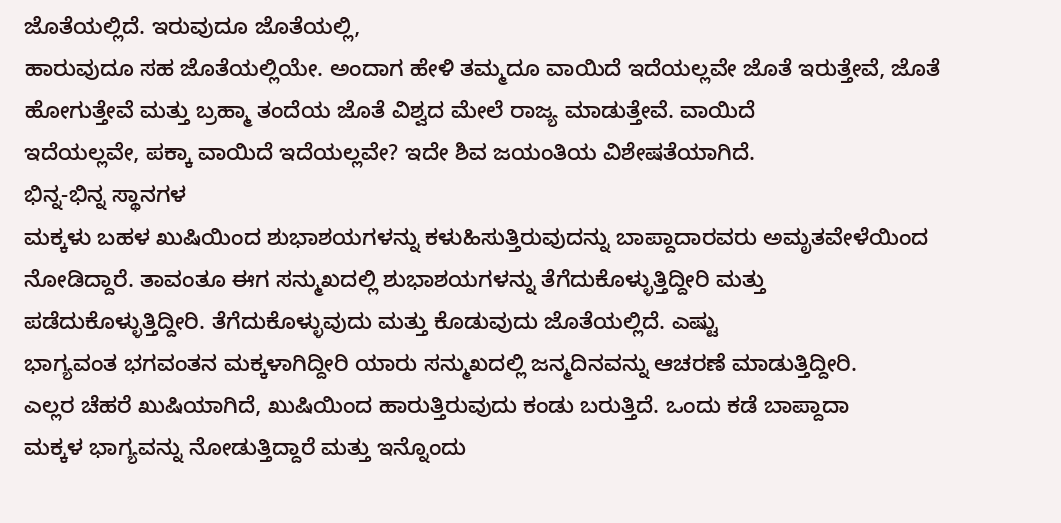ಜೊತೆಯಲ್ಲಿದೆ. ಇರುವುದೂ ಜೊತೆಯಲ್ಲಿ,
ಹಾರುವುದೂ ಸಹ ಜೊತೆಯಲ್ಲಿಯೇ. ಅಂದಾಗ ಹೇಳಿ ತಮ್ಮದೂ ವಾಯಿದೆ ಇದೆಯಲ್ಲವೇ ಜೊತೆ ಇರುತ್ತೇವೆ, ಜೊತೆ
ಹೋಗುತ್ತೇವೆ ಮತ್ತು ಬ್ರಹ್ಮಾ ತಂದೆಯ ಜೊತೆ ವಿಶ್ವದ ಮೇಲೆ ರಾಜ್ಯ ಮಾಡುತ್ತೇವೆ. ವಾಯಿದೆ
ಇದೆಯಲ್ಲವೇ, ಪಕ್ಕಾ ವಾಯಿದೆ ಇದೆಯಲ್ಲವೇ? ಇದೇ ಶಿವ ಜಯಂತಿಯ ವಿಶೇಷತೆಯಾಗಿದೆ.
ಭಿನ್ನ-ಭಿನ್ನ ಸ್ಥಾನಗಳ
ಮಕ್ಕಳು ಬಹಳ ಖುಷಿಯಿಂದ ಶುಭಾಶಯಗಳನ್ನು ಕಳುಹಿಸುತ್ತಿರುವುದನ್ನು ಬಾಪ್ದಾದಾರವರು ಅಮೃತವೇಳೆಯಿಂದ
ನೋಡಿದ್ದಾರೆ. ತಾವಂತೂ ಈಗ ಸನ್ಮುಖದಲ್ಲಿ ಶುಭಾಶಯಗಳನ್ನು ತೆಗೆದುಕೊಳ್ಳುತ್ತಿದ್ದೀರಿ ಮತ್ತು
ಪಡೆದುಕೊಳ್ಳುತ್ತಿದ್ದೀರಿ. ತೆಗೆದುಕೊಳ್ಳುವುದು ಮತ್ತು ಕೊಡುವುದು ಜೊತೆಯಲ್ಲಿದೆ. ಎಷ್ಟು
ಭಾಗ್ಯವಂತ ಭಗವಂತನ ಮಕ್ಕಳಾಗಿದ್ದೀರಿ ಯಾರು ಸನ್ಮುಖದಲ್ಲಿ ಜನ್ಮದಿನವನ್ನು ಆಚರಣೆ ಮಾಡುತ್ತಿದ್ದೀರಿ.
ಎಲ್ಲರ ಚೆಹರೆ ಖುಷಿಯಾಗಿದೆ, ಖುಷಿಯಿಂದ ಹಾರುತ್ತಿರುವುದು ಕಂಡು ಬರುತ್ತಿದೆ. ಒಂದು ಕಡೆ ಬಾಪ್ದಾದಾ
ಮಕ್ಕಳ ಭಾಗ್ಯವನ್ನು ನೋಡುತ್ತಿದ್ದಾರೆ ಮತ್ತು ಇನ್ನೊಂದು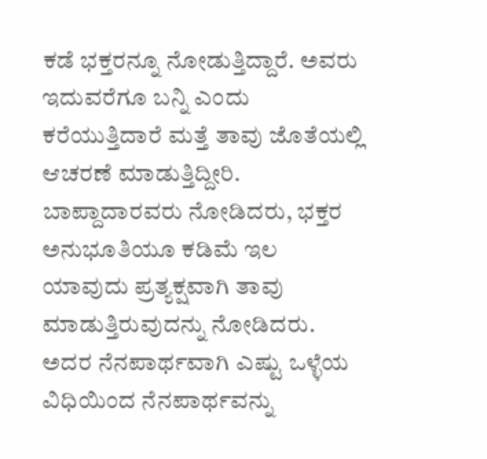ಕಡೆ ಭಕ್ತರನ್ನೂ ನೋಡುತ್ತಿದ್ದಾರೆ. ಅವರು
ಇದುವರೆಗೂ ಬನ್ನಿ ಎಂದು ಕರೆಯುತ್ತಿದಾರೆ ಮತ್ತೆ ತಾವು ಜೊತೆಯಲ್ಲಿ ಆಚರಣೆ ಮಾಡುತ್ತಿದ್ದೀರಿ.
ಬಾಪ್ದಾದಾರವರು ನೋಡಿದರು, ಭಕ್ತರ ಅನುಭೂತಿಯೂ ಕಡಿಮೆ ಇಲ ಯಾವುದು ಪ್ರತ್ಯಕ್ಷವಾಗಿ ತಾವು
ಮಾಡುತ್ತಿರುವುದನ್ನು ನೋಡಿದರು. ಅದರ ನೆನಪಾರ್ಥವಾಗಿ ಎಷ್ಟು ಒಳ್ಳೆಯ ವಿಧಿಯಿಂದ ನೆನಪಾರ್ಥವನ್ನು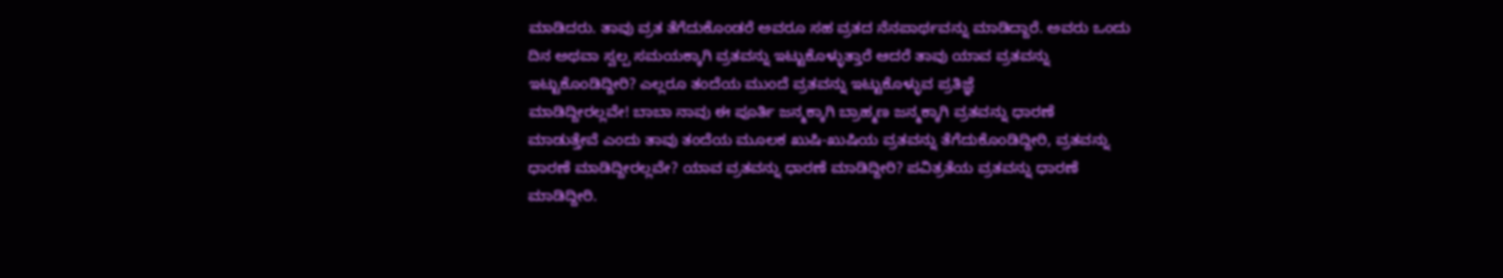ಮಾಡಿದರು. ತಾವು ವ್ರತ ತೆಗೆದುಕೊಂಡರೆ ಅವರೂ ಸಹ ವ್ರತದ ನೆನಪಾರ್ಥವನ್ನು ಮಾಡಿದ್ದಾರೆ. ಅವರು ಒಂದು
ದಿನ ಅಥವಾ ಸ್ವಲ್ಪ ಸಮಯಕ್ಕಾಗಿ ವ್ರತವನ್ನು ಇಟ್ಟುಕೊಳ್ಳುತ್ತಾರೆ ಆದರೆ ತಾವು ಯಾವ ವ್ರತವನ್ನು
ಇಟ್ಟುಕೊಂಡಿದ್ದೀರಿ? ಎಲ್ಲರೂ ತಂದೆಯ ಮುಂದೆ ವ್ರತವನ್ನು ಇಟ್ಟುಕೊಳ್ಳುವ ಪ್ರತಿಜ್ಞೆ
ಮಾಡಿದ್ದೀರಲ್ಲವೇ! ಬಾಬಾ ನಾವು ಈ ಪೂರ್ತಿ ಜನ್ಮಕ್ಕಾಗಿ ಬ್ರಾಹ್ಮಣ ಜನ್ಮಕ್ಕಾಗಿ ವ್ರತವನ್ನು ಧಾರಣೆ
ಮಾಡುತ್ತೇವೆ ಎಂದು ತಾವು ತಂದೆಯ ಮೂಲಕ ಖುಷಿ-ಖುಷಿಯ ವ್ರತವನ್ನು ತೆಗೆದುಕೊಂಡಿದ್ದೀರಿ, ವ್ರತವನ್ನು
ಧಾರಣೆ ಮಾಡಿದ್ದೀರಲ್ಲವೇ? ಯಾವ ವ್ರತವನ್ನು ಧಾರಣೆ ಮಾಡಿದ್ದೀರಿ? ಪವಿತ್ರತೆಯ ವ್ರತವನ್ನು ಧಾರಣೆ
ಮಾಡಿದ್ದೀರಿ.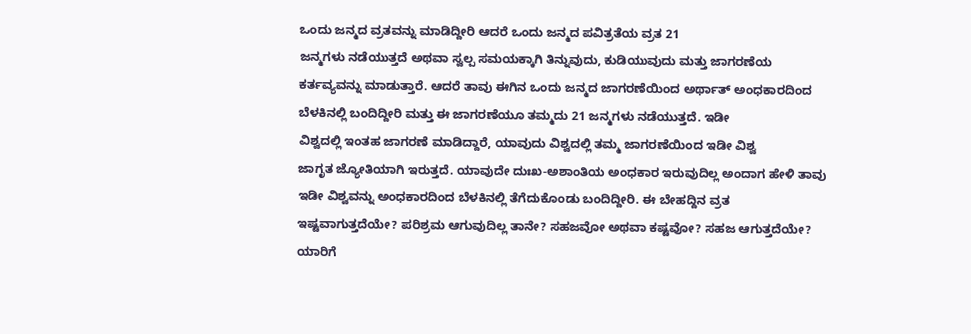ಒಂದು ಜನ್ಮದ ವ್ರತವನ್ನು ಮಾಡಿದ್ದೀರಿ ಆದರೆ ಒಂದು ಜನ್ಮದ ಪವಿತ್ರತೆಯ ವ್ರತ 21
ಜನ್ಮಗಳು ನಡೆಯುತ್ತದೆ ಅಥವಾ ಸ್ವಲ್ಪ ಸಮಯಕ್ಕಾಗಿ ತಿನ್ನುವುದು, ಕುಡಿಯುವುದು ಮತ್ತು ಜಾಗರಣೆಯ
ಕರ್ತವ್ಯವನ್ನು ಮಾಡುತ್ತಾರೆ. ಆದರೆ ತಾವು ಈಗಿನ ಒಂದು ಜನ್ಮದ ಜಾಗರಣೆಯಿಂದ ಅರ್ಥಾತ್ ಅಂಧಕಾರದಿಂದ
ಬೆಳಕಿನಲ್ಲಿ ಬಂದಿದ್ದೀರಿ ಮತ್ತು ಈ ಜಾಗರಣೆಯೂ ತಮ್ಮದು 21 ಜನ್ಮಗಳು ನಡೆಯುತ್ತದೆ. ಇಡೀ
ವಿಶ್ವದಲ್ಲಿ ಇಂತಹ ಜಾಗರಣೆ ಮಾಡಿದ್ದಾರೆ, ಯಾವುದು ವಿಶ್ವದಲ್ಲಿ ತಮ್ಮ ಜಾಗರಣೆಯಿಂದ ಇಡೀ ವಿಶ್ವ
ಜಾಗೃತ ಜ್ಯೋತಿಯಾಗಿ ಇರುತ್ತದೆ. ಯಾವುದೇ ದುಃಖ-ಅಶಾಂತಿಯ ಅಂಧಕಾರ ಇರುವುದಿಲ್ಲ ಅಂದಾಗ ಹೇಳಿ ತಾವು
ಇಡೀ ವಿಶ್ವವನ್ನು ಅಂಧಕಾರದಿಂದ ಬೆಳಕಿನಲ್ಲಿ ತೆಗೆದುಕೊಂಡು ಬಂದಿದ್ದೀರಿ. ಈ ಬೇಹದ್ದಿನ ವ್ರತ
ಇಷ್ಟವಾಗುತ್ತದೆಯೇ? ಪರಿಶ್ರಮ ಆಗುವುದಿಲ್ಲ ತಾನೇ? ಸಹಜವೋ ಅಥವಾ ಕಷ್ಟವೋ? ಸಹಜ ಆಗುತ್ತದೆಯೇ?
ಯಾರಿಗೆ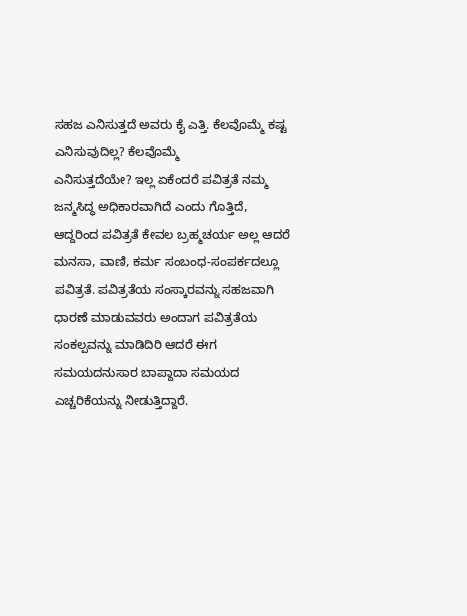ಸಹಜ ಎನಿಸುತ್ತದೆ ಅವರು ಕೈ ಎತ್ತಿ. ಕೆಲವೊಮ್ಮೆ ಕಷ್ಟ ಎನಿಸುವುದಿಲ್ಲ? ಕೆಲವೊಮ್ಮೆ
ಎನಿಸುತ್ತದೆಯೇ? ಇಲ್ಲ ಏಕೆಂದರೆ ಪವಿತ್ರತೆ ನಮ್ಮ ಜನ್ಮಸಿದ್ಧ ಅಧಿಕಾರವಾಗಿದೆ ಎಂದು ಗೊತ್ತಿದೆ,
ಆದ್ದರಿಂದ ಪವಿತ್ರತೆ ಕೇವಲ ಬ್ರಹ್ಮಚರ್ಯ ಅಲ್ಲ ಆದರೆ ಮನಸಾ, ವಾಣಿ, ಕರ್ಮ ಸಂಬಂಧ-ಸಂಪರ್ಕದಲ್ಲೂ
ಪವಿತ್ರತೆ. ಪವಿತ್ರತೆಯ ಸಂಸ್ಕಾರವನ್ನು ಸಹಜವಾಗಿ ಧಾರಣೆ ಮಾಡುವವರು ಅಂದಾಗ ಪವಿತ್ರತೆಯ
ಸಂಕಲ್ಪವನ್ನು ಮಾಡಿದಿರಿ ಆದರೆ ಈಗ ಸಮಯದನುಸಾರ ಬಾಪ್ದಾದಾ ಸಮಯದ ಎಚ್ಚರಿಕೆಯನ್ನು ನೀಡುತ್ತಿದ್ದಾರೆ.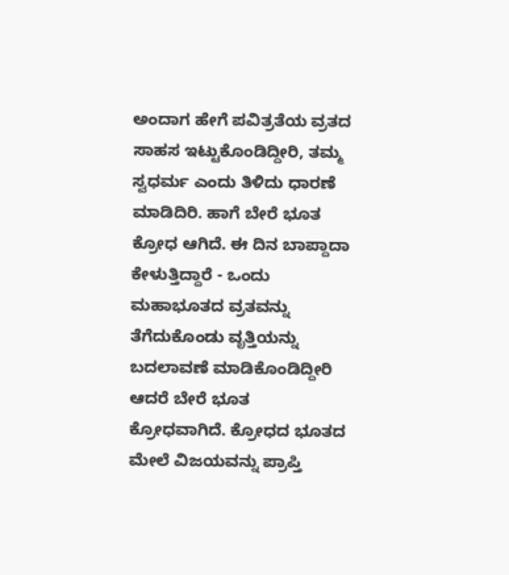ಅಂದಾಗ ಹೇಗೆ ಪವಿತ್ರತೆಯ ವ್ರತದ ಸಾಹಸ ಇಟ್ಟುಕೊಂಡಿದ್ದೀರಿ, ತಮ್ಮ ಸ್ವಧರ್ಮ ಎಂದು ತಿಳಿದು ಧಾರಣೆ
ಮಾಡಿದಿರಿ. ಹಾಗೆ ಬೇರೆ ಭೂತ ಕ್ರೋಧ ಆಗಿದೆ. ಈ ದಿನ ಬಾಪ್ದಾದಾ ಕೇಳುತ್ತಿದ್ದಾರೆ - ಒಂದು
ಮಹಾಭೂತದ ವ್ರತವನ್ನು ತೆಗೆದುಕೊಂಡು ವೃತ್ತಿಯನ್ನು ಬದಲಾವಣೆ ಮಾಡಿಕೊಂಡಿದ್ದೀರಿ ಆದರೆ ಬೇರೆ ಭೂತ
ಕ್ರೋಧವಾಗಿದೆ. ಕ್ರೋಧದ ಭೂತದ ಮೇಲೆ ವಿಜಯವನ್ನು ಪ್ರಾಪ್ತಿ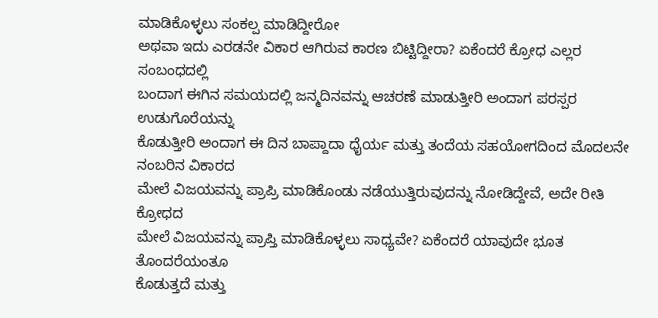ಮಾಡಿಕೊಳ್ಳಲು ಸಂಕಲ್ಪ ಮಾಡಿದ್ದೀರೋ
ಅಥವಾ ಇದು ಎರಡನೇ ವಿಕಾರ ಆಗಿರುವ ಕಾರಣ ಬಿಟ್ಟಿದ್ದೀರಾ? ಏಕೆಂದರೆ ಕ್ರೋಧ ಎಲ್ಲರ ಸಂಬಂಧದಲ್ಲಿ
ಬಂದಾಗ ಈಗಿನ ಸಮಯದಲ್ಲಿ ಜನ್ಮದಿನವನ್ನು ಆಚರಣೆ ಮಾಡುತ್ತೀರಿ ಅಂದಾಗ ಪರಸ್ಪರ ಉಡುಗೊರೆಯನ್ನು
ಕೊಡುತ್ತೀರಿ ಅಂದಾಗ ಈ ದಿನ ಬಾಪ್ದಾದಾ ಧೈರ್ಯ ಮತ್ತು ತಂದೆಯ ಸಹಯೋಗದಿಂದ ಮೊದಲನೇ ನಂಬರಿನ ವಿಕಾರದ
ಮೇಲೆ ವಿಜಯವನ್ನು ಪ್ರಾಪ್ರಿ ಮಾಡಿಕೊಂಡು ನಡೆಯುತ್ತಿರುವುದನ್ನು ನೋಡಿದ್ದೇವೆ, ಅದೇ ರೀತಿ ಕ್ರೋಧದ
ಮೇಲೆ ವಿಜಯವನ್ನು ಪ್ರಾಪ್ತಿ ಮಾಡಿಕೊಳ್ಳಲು ಸಾಧ್ಯವೇ? ಏಕೆಂದರೆ ಯಾವುದೇ ಭೂತ ತೊಂದರೆಯಂತೂ
ಕೊಡುತ್ತದೆ ಮತ್ತು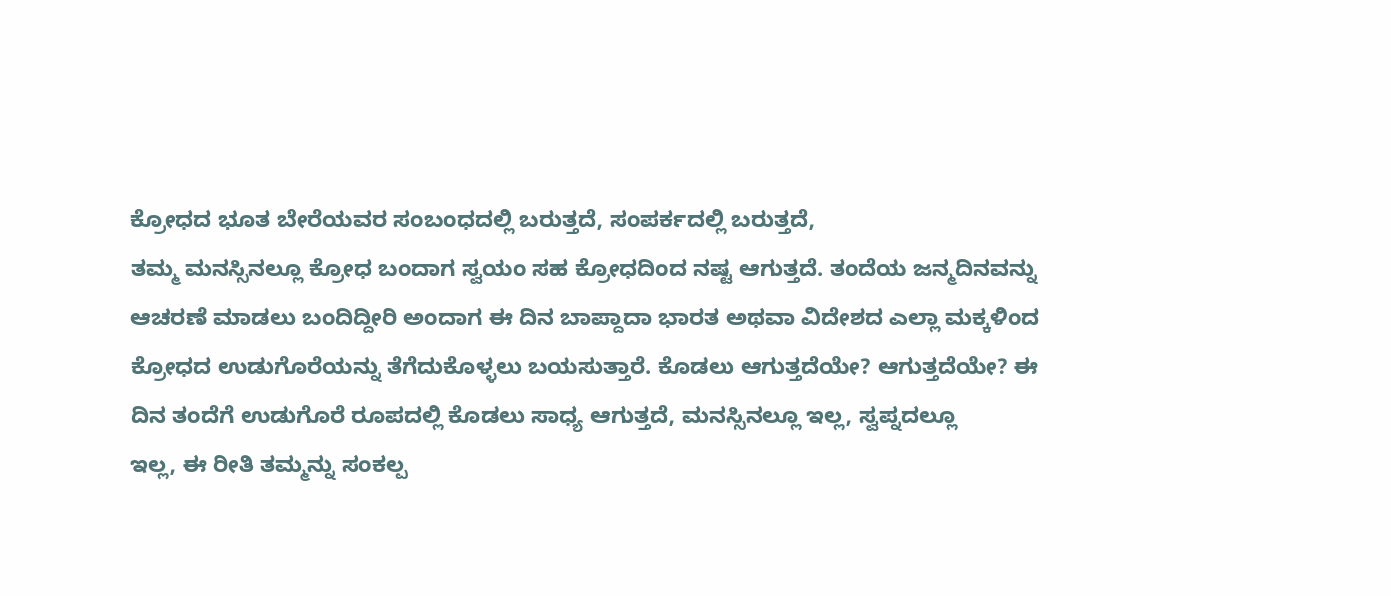ಕ್ರೋಧದ ಭೂತ ಬೇರೆಯವರ ಸಂಬಂಧದಲ್ಲಿ ಬರುತ್ತದೆ, ಸಂಪರ್ಕದಲ್ಲಿ ಬರುತ್ತದೆ,
ತಮ್ಮ ಮನಸ್ಸಿನಲ್ಲೂ ಕ್ರೋಧ ಬಂದಾಗ ಸ್ವಯಂ ಸಹ ಕ್ರೋಧದಿಂದ ನಷ್ಟ ಆಗುತ್ತದೆ. ತಂದೆಯ ಜನ್ಮದಿನವನ್ನು
ಆಚರಣೆ ಮಾಡಲು ಬಂದಿದ್ದೀರಿ ಅಂದಾಗ ಈ ದಿನ ಬಾಪ್ದಾದಾ ಭಾರತ ಅಥವಾ ವಿದೇಶದ ಎಲ್ಲಾ ಮಕ್ಕಳಿಂದ
ಕ್ರೋಧದ ಉಡುಗೊರೆಯನ್ನು ತೆಗೆದುಕೊಳ್ಳಲು ಬಯಸುತ್ತಾರೆ. ಕೊಡಲು ಆಗುತ್ತದೆಯೇ? ಆಗುತ್ತದೆಯೇ? ಈ
ದಿನ ತಂದೆಗೆ ಉಡುಗೊರೆ ರೂಪದಲ್ಲಿ ಕೊಡಲು ಸಾಧ್ಯ ಆಗುತ್ತದೆ, ಮನಸ್ಸಿನಲ್ಲೂ ಇಲ್ಲ, ಸ್ವಪ್ನದಲ್ಲೂ
ಇಲ್ಲ, ಈ ರೀತಿ ತಮ್ಮನ್ನು ಸಂಕಲ್ಪ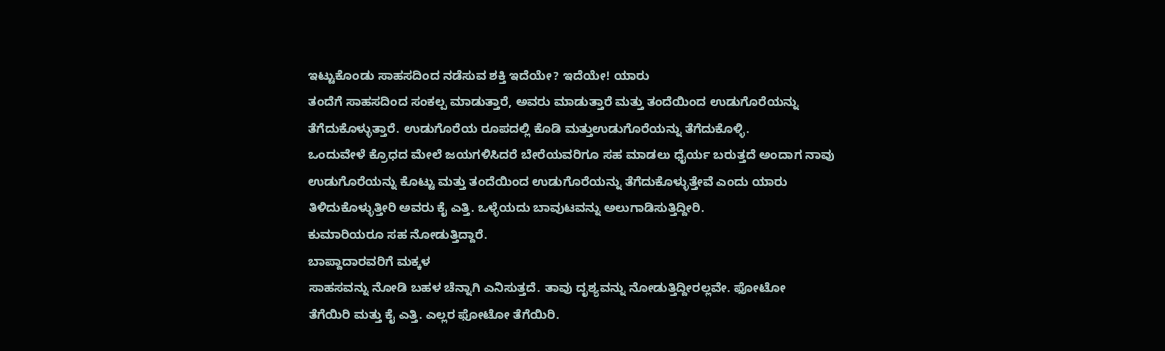ಇಟ್ಟುಕೊಂಡು ಸಾಹಸದಿಂದ ನಡೆಸುವ ಶಕ್ತಿ ಇದೆಯೇ? ಇದೆಯೇ! ಯಾರು
ತಂದೆಗೆ ಸಾಹಸದಿಂದ ಸಂಕಲ್ಪ ಮಾಡುತ್ತಾರೆ, ಅವರು ಮಾಡುತ್ತಾರೆ ಮತ್ತು ತಂದೆಯಿಂದ ಉಡುಗೊರೆಯನ್ನು
ತೆಗೆದುಕೊಳ್ಳುತ್ತಾರೆ. ಉಡುಗೊರೆಯ ರೂಪದಲ್ಲಿ ಕೊಡಿ ಮತ್ತುಉಡುಗೊರೆಯನ್ನು ತೆಗೆದುಕೊಳ್ಳಿ.
ಒಂದುವೇಳೆ ಕ್ರೊಧದ ಮೇಲೆ ಜಯಗಳಿಸಿದರೆ ಬೇರೆಯವರಿಗೂ ಸಹ ಮಾಡಲು ಧೈರ್ಯ ಬರುತ್ತದೆ ಅಂದಾಗ ನಾವು
ಉಡುಗೊರೆಯನ್ನು ಕೊಟ್ಟು ಮತ್ತು ತಂದೆಯಿಂದ ಉಡುಗೊರೆಯನ್ನು ತೆಗೆದುಕೊಳ್ಳುತ್ತೇವೆ ಎಂದು ಯಾರು
ತಿಳಿದುಕೊಳ್ಳುತ್ತೀರಿ ಅವರು ಕೈ ಎತ್ತಿ. ಒಳ್ಳೆಯದು ಬಾವುಟವನ್ನು ಅಲುಗಾಡಿಸುತ್ತಿದ್ದೀರಿ.
ಕುಮಾರಿಯರೂ ಸಹ ನೋಡುತ್ತಿದ್ದಾರೆ.
ಬಾಪ್ದಾದಾರವರಿಗೆ ಮಕ್ಕಳ
ಸಾಹಸವನ್ನು ನೋಡಿ ಬಹಳ ಚೆನ್ನಾಗಿ ಎನಿಸುತ್ತದೆ. ತಾವು ದೃಶ್ಯವನ್ನು ನೋಡುತ್ತಿದ್ದೀರಲ್ಲವೇ. ಫೋಟೋ
ತೆಗೆಯಿರಿ ಮತ್ತು ಕೈ ಎತ್ತಿ. ಎಲ್ಲರ ಫೋಟೋ ತೆಗೆಯಿರಿ.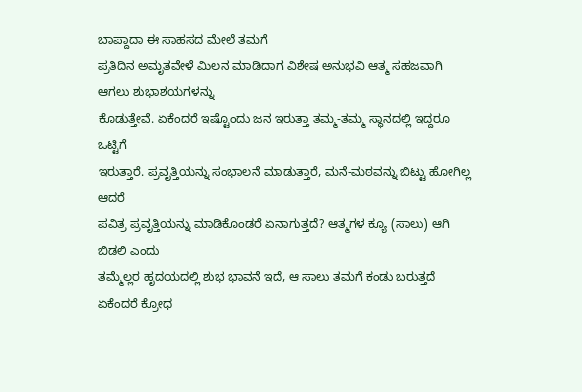ಬಾಪ್ದಾದಾ ಈ ಸಾಹಸದ ಮೇಲೆ ತಮಗೆ
ಪ್ರತಿದಿನ ಅಮೃತವೇಳೆ ಮಿಲನ ಮಾಡಿದಾಗ ವಿಶೇಷ ಅನುಭವಿ ಆತ್ಮ ಸಹಜವಾಗಿ ಆಗಲು ಶುಭಾಶಯಗಳನ್ನು
ಕೊಡುತ್ತೇವೆ. ಏಕೆಂದರೆ ಇಷ್ಟೊಂದು ಜನ ಇರುತ್ತಾ ತಮ್ಮ-ತಮ್ಮ ಸ್ಥಾನದಲ್ಲಿ ಇದ್ದರೂ ಒಟ್ಟಿಗೆ
ಇರುತ್ತಾರೆ. ಪ್ರವೃತ್ತಿಯನ್ನು ಸಂಭಾಲನೆ ಮಾಡುತ್ತಾರೆ, ಮನೆ-ಮಠವನ್ನು ಬಿಟ್ಟು ಹೋಗಿಲ್ಲ ಆದರೆ
ಪವಿತ್ರ ಪ್ರವೃತ್ತಿಯನ್ನು ಮಾಡಿಕೊಂಡರೆ ಏನಾಗುತ್ತದೆ? ಆತ್ಮಗಳ ಕ್ಯೂ (ಸಾಲು) ಆಗಿ ಬಿಡಲಿ ಎಂದು
ತಮ್ಮೆಲ್ಲರ ಹೃದಯದಲ್ಲಿ ಶುಭ ಭಾವನೆ ಇದೆ, ಆ ಸಾಲು ತಮಗೆ ಕಂಡು ಬರುತ್ತದೆ ಏಕೆಂದರೆ ಕ್ರೋಧ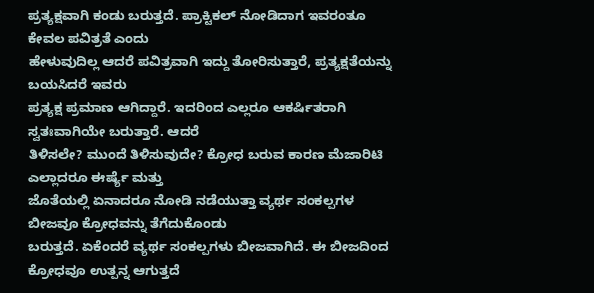ಪ್ರತ್ಯಕ್ಷವಾಗಿ ಕಂಡು ಬರುತ್ತದೆ. ಪ್ರಾಕ್ಟಿಕಲ್ ನೋಡಿದಾಗ ಇವರಂತೂ ಕೇವಲ ಪವಿತ್ರತೆ ಎಂದು
ಹೇಳುವುದಿಲ್ಲ ಆದರೆ ಪವಿತ್ರವಾಗಿ ಇದ್ದು ತೋರಿಸುತ್ತಾರೆ, ಪ್ರತ್ಯಕ್ಷತೆಯನ್ನು ಬಯಸಿದರೆ ಇವರು
ಪ್ರತ್ಯಕ್ಷ ಪ್ರಮಾಣ ಆಗಿದ್ದಾರೆ. ಇದರಿಂದ ಎಲ್ಲರೂ ಆಕರ್ಷಿತರಾಗಿ ಸ್ವತಃವಾಗಿಯೇ ಬರುತ್ತಾರೆ. ಆದರೆ
ತಿಳಿಸಲೇ? ಮುಂದೆ ತಿಳಿಸುವುದೇ? ಕ್ರೋಧ ಬರುವ ಕಾರಣ ಮೆಜಾರಿಟಿ ಎಲ್ಲಾದರೂ ಈರ್ಷ್ಯೆ ಮತ್ತು
ಜೊತೆಯಲ್ಲಿ ಏನಾದರೂ ನೋಡಿ ನಡೆಯುತ್ತಾ ವ್ಯರ್ಥ ಸಂಕಲ್ಪಗಳ ಬೀಜವೂ ಕ್ರೋಧವನ್ನು ತೆಗೆದುಕೊಂಡು
ಬರುತ್ತದೆ. ಏಕೆಂದರೆ ವ್ಯರ್ಥ ಸಂಕಲ್ಪಗಳು ಬೀಜವಾಗಿದೆ. ಈ ಬೀಜದಿಂದ ಕ್ರೋಧವೂ ಉತ್ಪನ್ನ ಆಗುತ್ತದೆ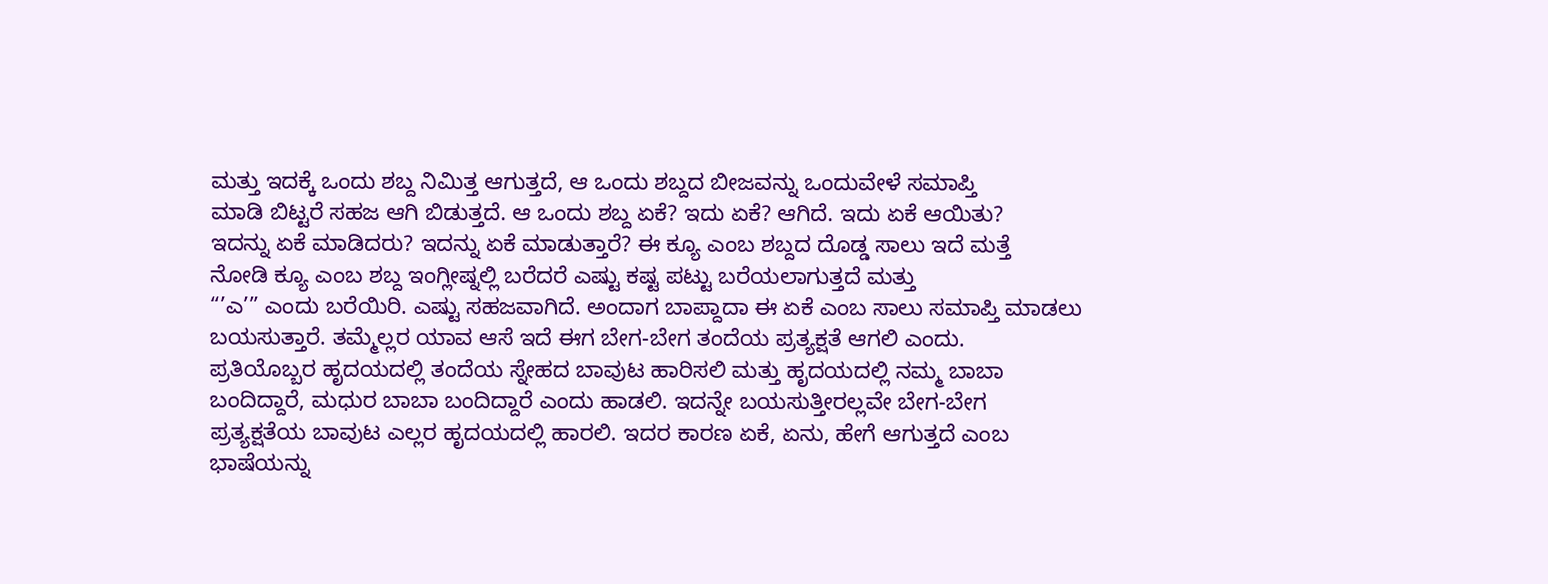ಮತ್ತು ಇದಕ್ಕೆ ಒಂದು ಶಬ್ದ ನಿಮಿತ್ತ ಆಗುತ್ತದೆ, ಆ ಒಂದು ಶಬ್ದದ ಬೀಜವನ್ನು ಒಂದುವೇಳೆ ಸಮಾಪ್ತಿ
ಮಾಡಿ ಬಿಟ್ಟರೆ ಸಹಜ ಆಗಿ ಬಿಡುತ್ತದೆ. ಆ ಒಂದು ಶಬ್ದ ಏಕೆ? ಇದು ಏಕೆ? ಆಗಿದೆ. ಇದು ಏಕೆ ಆಯಿತು?
ಇದನ್ನು ಏಕೆ ಮಾಡಿದರು? ಇದನ್ನು ಏಕೆ ಮಾಡುತ್ತಾರೆ? ಈ ಕ್ಯೂ ಎಂಬ ಶಬ್ದದ ದೊಡ್ಡ ಸಾಲು ಇದೆ ಮತ್ತೆ
ನೋಡಿ ಕ್ಯೂ ಎಂಬ ಶಬ್ದ ಇಂಗ್ಲೀಷ್ನಲ್ಲಿ ಬರೆದರೆ ಎಷ್ಟು ಕಷ್ಟ ಪಟ್ಟು ಬರೆಯಲಾಗುತ್ತದೆ ಮತ್ತು
“’ಎ’” ಎಂದು ಬರೆಯಿರಿ. ಎಷ್ಟು ಸಹಜವಾಗಿದೆ. ಅಂದಾಗ ಬಾಪ್ದಾದಾ ಈ ಏಕೆ ಎಂಬ ಸಾಲು ಸಮಾಪ್ತಿ ಮಾಡಲು
ಬಯಸುತ್ತಾರೆ. ತಮ್ಮೆಲ್ಲರ ಯಾವ ಆಸೆ ಇದೆ ಈಗ ಬೇಗ-ಬೇಗ ತಂದೆಯ ಪ್ರತ್ಯಕ್ಷತೆ ಆಗಲಿ ಎಂದು.
ಪ್ರತಿಯೊಬ್ಬರ ಹೃದಯದಲ್ಲಿ ತಂದೆಯ ಸ್ನೇಹದ ಬಾವುಟ ಹಾರಿಸಲಿ ಮತ್ತು ಹೃದಯದಲ್ಲಿ ನಮ್ಮ ಬಾಬಾ
ಬಂದಿದ್ದಾರೆ, ಮಧುರ ಬಾಬಾ ಬಂದಿದ್ದಾರೆ ಎಂದು ಹಾಡಲಿ. ಇದನ್ನೇ ಬಯಸುತ್ತೀರಲ್ಲವೇ ಬೇಗ-ಬೇಗ
ಪ್ರತ್ಯಕ್ಷತೆಯ ಬಾವುಟ ಎಲ್ಲರ ಹೃದಯದಲ್ಲಿ ಹಾರಲಿ. ಇದರ ಕಾರಣ ಏಕೆ, ಏನು, ಹೇಗೆ ಆಗುತ್ತದೆ ಎಂಬ
ಭಾಷೆಯನ್ನು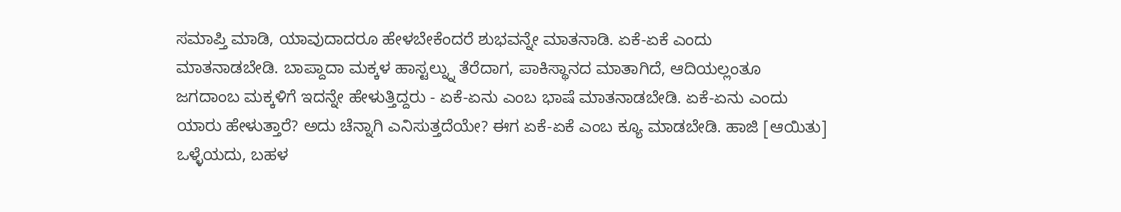ಸಮಾಪ್ತಿ ಮಾಡಿ, ಯಾವುದಾದರೂ ಹೇಳಬೇಕೆಂದರೆ ಶುಭವನ್ನೇ ಮಾತನಾಡಿ. ಏಕೆ-ಏಕೆ ಎಂದು
ಮಾತನಾಡಬೇಡಿ. ಬಾಪ್ದಾದಾ ಮಕ್ಕಳ ಹಾಸ್ಟಲ್ನ್ನು ತೆರೆದಾಗ, ಪಾಕಿಸ್ಥಾನದ ಮಾತಾಗಿದೆ, ಆದಿಯಲ್ಲಂತೂ
ಜಗದಾಂಬ ಮಕ್ಕಳಿಗೆ ಇದನ್ನೇ ಹೇಳುತ್ತಿದ್ದರು - ಏಕೆ-ಏನು ಎಂಬ ಭಾಷೆ ಮಾತನಾಡಬೇಡಿ. ಏಕೆ-ಏನು ಎಂದು
ಯಾರು ಹೇಳುತ್ತಾರೆ? ಅದು ಚೆನ್ನಾಗಿ ಎನಿಸುತ್ತದೆಯೇ? ಈಗ ಏಕೆ-ಏಕೆ ಎಂಬ ಕ್ಯೂ ಮಾಡಬೇಡಿ. ಹಾಜಿ [ಆಯಿತು]
ಒಳ್ಳೆಯದು, ಬಹಳ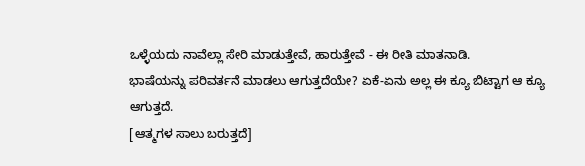ಒಳ್ಳೆಯದು ನಾವೆಲ್ಲಾ ಸೇರಿ ಮಾಡುತ್ತೇವೆ, ಹಾರುತ್ತೇವೆ - ಈ ರೀತಿ ಮಾತನಾಡಿ.
ಭಾಷೆಯನ್ನು ಪರಿವರ್ತನೆ ಮಾಡಲು ಆಗುತ್ತದೆಯೇ? ಏಕೆ-ಏನು ಅಲ್ಲ ಈ ಕ್ಯೂ ಬಿಟ್ಟಾಗ ಆ ಕ್ಯೂ ಆಗುತ್ತದೆ.
[ಆತ್ಮಗಳ ಸಾಲು ಬರುತ್ತದೆ]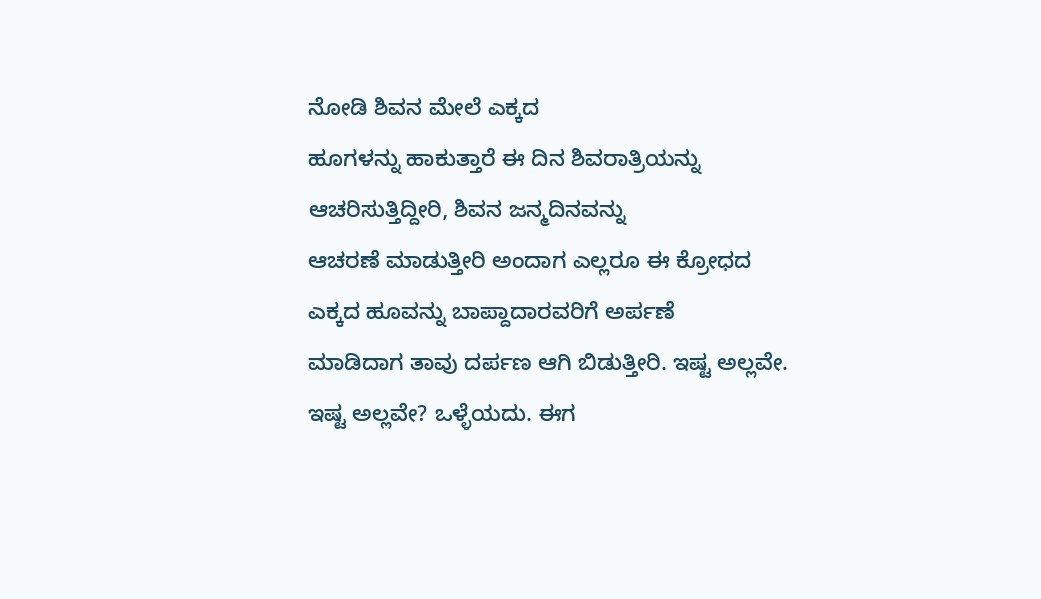ನೋಡಿ ಶಿವನ ಮೇಲೆ ಎಕ್ಕದ
ಹೂಗಳನ್ನು ಹಾಕುತ್ತಾರೆ ಈ ದಿನ ಶಿವರಾತ್ರಿಯನ್ನು ಆಚರಿಸುತ್ತಿದ್ದೀರಿ, ಶಿವನ ಜನ್ಮದಿನವನ್ನು
ಆಚರಣೆ ಮಾಡುತ್ತೀರಿ ಅಂದಾಗ ಎಲ್ಲರೂ ಈ ಕ್ರೋಧದ ಎಕ್ಕದ ಹೂವನ್ನು ಬಾಪ್ದಾದಾರವರಿಗೆ ಅರ್ಪಣೆ
ಮಾಡಿದಾಗ ತಾವು ದರ್ಪಣ ಆಗಿ ಬಿಡುತ್ತೀರಿ. ಇಷ್ಟ ಅಲ್ಲವೇ. ಇಷ್ಟ ಅಲ್ಲವೇ? ಒಳ್ಳೆಯದು. ಈಗ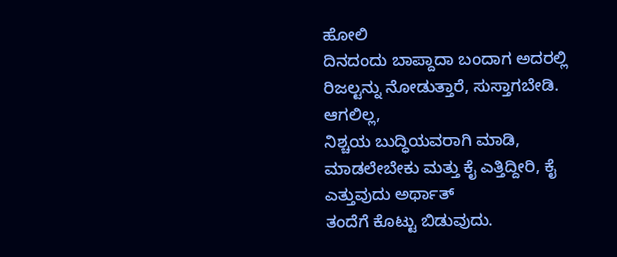ಹೋಲಿ
ದಿನದಂದು ಬಾಪ್ದಾದಾ ಬಂದಾಗ ಅದರಲ್ಲಿ ರಿಜಲ್ಟನ್ನು ನೋಡುತ್ತಾರೆ, ಸುಸ್ತಾಗಬೇಡಿ. ಆಗಲಿಲ್ಲ,
ನಿಶ್ಚಯ ಬುದ್ಧಿಯವರಾಗಿ ಮಾಡಿ, ಮಾಡಲೇಬೇಕು ಮತ್ತು ಕೈ ಎತ್ತಿದ್ದೀರಿ, ಕೈ ಎತ್ತುವುದು ಅರ್ಥಾತ್
ತಂದೆಗೆ ಕೊಟ್ಟು ಬಿಡುವುದು.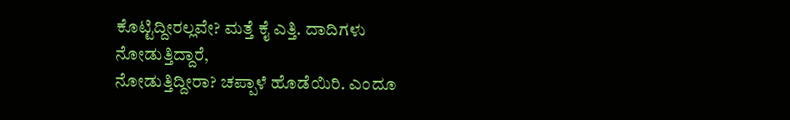ಕೊಟ್ಟಿದ್ದೀರಲ್ಲವೇ? ಮತ್ತೆ ಕೈ ಎತ್ತಿ. ದಾದಿಗಳು ನೋಡುತ್ತಿದ್ದಾರೆ,
ನೋಡುತ್ತಿದ್ದೀರಾ? ಚಪ್ಪಾಳೆ ಹೊಡೆಯಿರಿ. ಎಂದೂ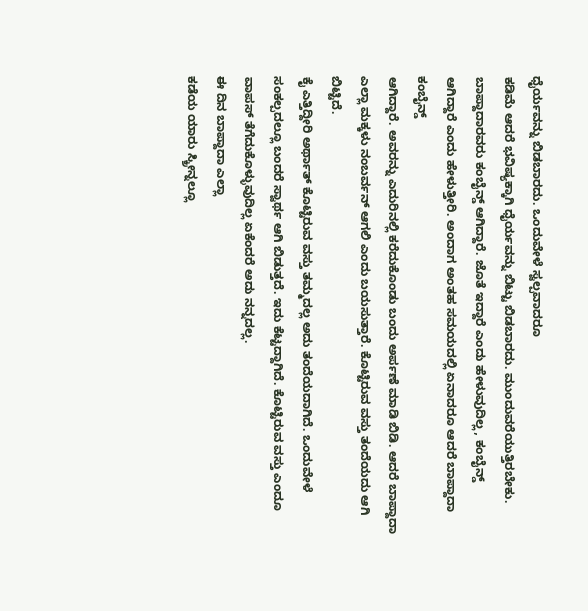ಧೈರ್ಯವನ್ನು ಬಿಡಬಾರದು. ಒಂದುವೇಳೆ ಸ್ವಲ್ಪವಾದರೂ
ಕಡಿಮೆ ಆದರೆ ಭವಿಷ್ಯಕ್ಕಾಗಿ ಧೈರ್ಯವನ್ನು ಬಿಟ್ಟು ಬಿಡಬಾರದು. ಮುಂದುವರೆಯುತ್ತಿರಬೇಕು.
ಬಾಪ್ದಾದಾರವರು ಕಂಬೈನ್ಡ್ ಆಗಿದ್ದಾರೆ. ಜೊತೆ ಇದ್ದಾರೆ ಎಂದು ಹೇಳುವುದಿಲ್ಲ, ಕಂಬೈನ್ಡ್
ಆಗಿದ್ದಾರೆ ಎಂದು ಹೇಳುತ್ತೀರಿ. ಅಂದಾಗ ಅಂತಹ ಸಮಯದಲ್ಲಿ ಏನಾದರೂ ಆದರೆ ಬಾಪ್ದಾದಾ ಕಂಬೈನ್ಡ್
ಆಗಿದ್ದಾರೆ. ಅವರನ್ನು ಎದುರಿನಲ್ಲಿ ಕರೆದುಕೊಂಡು ಬಂದು ಅರ್ಪಣೆ ಮಾಡಿ ಬಿಡಿ. ಆದರೆ ಬಾಪ್ದಾದಾ
ಎಲ್ಲಾ ಮಕ್ಕಳು ನಂಬರ್ವನ್ ಆಗಲಿ ಎಂದು ಬಯಸುತ್ತಾರೆ. ಕೊಟ್ಟಿರುವ ವಸ್ತು ತಂದೆಯದು ಆಗಿ ಬಿಟ್ಟಿದೆ.
ಕೈ ಎತ್ತಿದ್ದೀರಿ ಅರ್ಥಾತ್ ಕೊಟ್ಟಿರುವ ವಸ್ತು ತಮ್ಮದಲ್ಲ ಅದು ತಂದೆಯದಾಗಿದೆ. ಒಂದುವೇಳೆ
ಸಂಕಲ್ಪದಲ್ಲೂ ಬಂದರೆ ಸ್ವಾರ್ಥ ಆಗಿ ಬಿಡುತ್ತದೆ. ಇದು ಕೆಟ್ಟದ್ದಾಗಿದೆ. ಕೊಟ್ಟಿರುವ ವಸ್ತು ಎಂದೂ
ವಾಪಸ್ ತೆಗೆದುಕೊಳ್ಳುವುದಿಲ್ಲ ಏಕೆಂದರೆ ಅದು ನನ್ನದಲ್ಲ.
ಈ ದಿನ ಬಾಪ್ದಾದಾ ಎಲ್ಲಾ
ಕಡೆಯ ಯಾರು ಸ್ಕ್ರೀನ್ನಲ್ಲೂ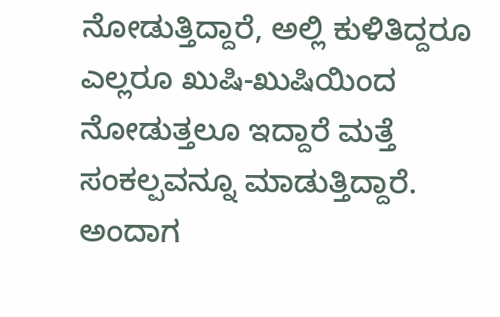ನೋಡುತ್ತಿದ್ದಾರೆ, ಅಲ್ಲಿ ಕುಳಿತಿದ್ದರೂ ಎಲ್ಲರೂ ಖುಷಿ-ಖುಷಿಯಿಂದ
ನೋಡುತ್ತಲೂ ಇದ್ದಾರೆ ಮತ್ತೆ ಸಂಕಲ್ಪವನ್ನೂ ಮಾಡುತ್ತಿದ್ದಾರೆ. ಅಂದಾಗ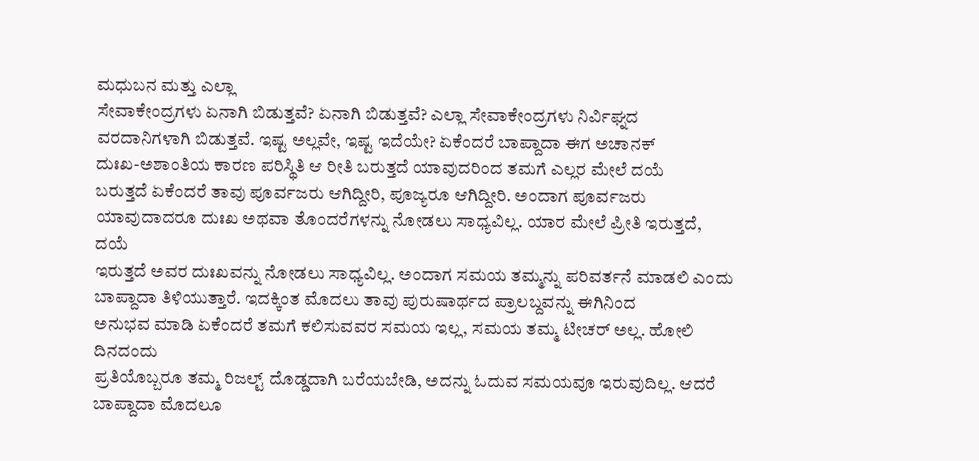ಮಧುಬನ ಮತ್ತು ಎಲ್ಲಾ
ಸೇವಾಕೇಂದ್ರಗಳು ಏನಾಗಿ ಬಿಡುತ್ತವೆ? ಏನಾಗಿ ಬಿಡುತ್ತವೆ? ಎಲ್ಲಾ ಸೇವಾಕೇಂದ್ರಗಳು ನಿರ್ವಿಘ್ನದ
ವರದಾನಿಗಳಾಗಿ ಬಿಡುತ್ತವೆ. ಇಷ್ಟ ಅಲ್ಲವೇ, ಇಷ್ಟ ಇದೆಯೇ? ಏಕೆಂದರೆ ಬಾಪ್ದಾದಾ ಈಗ ಅಚಾನಕ್
ದುಃಖ-ಅಶಾಂತಿಯ ಕಾರಣ ಪರಿಸ್ಥಿತಿ ಆ ರೀತಿ ಬರುತ್ತದೆ ಯಾವುದರಿಂದ ತಮಗೆ ಎಲ್ಲರ ಮೇಲೆ ದಯೆ
ಬರುತ್ತದೆ ಏಕೆಂದರೆ ತಾವು ಪೂರ್ವಜರು ಆಗಿದ್ದೀರಿ, ಪೂಜ್ಯರೂ ಆಗಿದ್ದೀರಿ. ಅಂದಾಗ ಪೂರ್ವಜರು
ಯಾವುದಾದರೂ ದುಃಖ ಅಥವಾ ತೊಂದರೆಗಳನ್ನು ನೋಡಲು ಸಾಧ್ಯವಿಲ್ಲ. ಯಾರ ಮೇಲೆ ಪ್ರೀತಿ ಇರುತ್ತದೆ, ದಯೆ
ಇರುತ್ತದೆ ಅವರ ದುಃಖವನ್ನು ನೋಡಲು ಸಾಧ್ಯವಿಲ್ಲ. ಅಂದಾಗ ಸಮಯ ತಮ್ಮನ್ನು ಪರಿವರ್ತನೆ ಮಾಡಲಿ ಎಂದು
ಬಾಪ್ದಾದಾ ತಿಳಿಯುತ್ತಾರೆ. ಇದಕ್ಕಿಂತ ಮೊದಲು ತಾವು ಪುರುಷಾರ್ಥದ ಪ್ರಾಲಬ್ದವನ್ನು ಈಗಿನಿಂದ
ಅನುಭವ ಮಾಡಿ ಏಕೆಂದರೆ ತಮಗೆ ಕಲಿಸುವವರ ಸಮಯ ಇಲ್ಲ, ಸಮಯ ತಮ್ಮ ಟೀಚರ್ ಅಲ್ಲ. ಹೋಲಿ ದಿನದಂದು
ಪ್ರತಿಯೊಬ್ಬರೂ ತಮ್ಮ ರಿಜಲ್ಟ್ ದೊಡ್ಡದಾಗಿ ಬರೆಯಬೇಡಿ, ಅದನ್ನು ಓದುವ ಸಮಯವೂ ಇರುವುದಿಲ್ಲ. ಆದರೆ
ಬಾಪ್ದಾದಾ ಮೊದಲೂ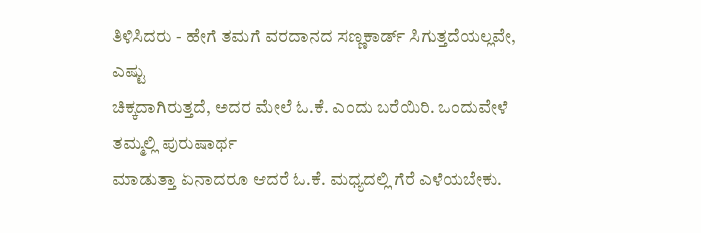ತಿಳಿಸಿದರು - ಹೇಗೆ ತಮಗೆ ವರದಾನದ ಸಣ್ಣಕಾರ್ಡ್ ಸಿಗುತ್ತದೆಯಲ್ಲವೇ, ಎಷ್ಟು
ಚಿಕ್ಕದಾಗಿರುತ್ತದೆ, ಅದರ ಮೇಲೆ ಓ.ಕೆ. ಎಂದು ಬರೆಯಿರಿ. ಒಂದುವೇಳೆ ತಮ್ಮಲ್ಲಿ ಪುರುಷಾರ್ಥ
ಮಾಡುತ್ತಾ ಏನಾದರೂ ಆದರೆ ಓ.ಕೆ. ಮಧ್ಯದಲ್ಲಿ ಗೆರೆ ಎಳೆಯಬೇಕು.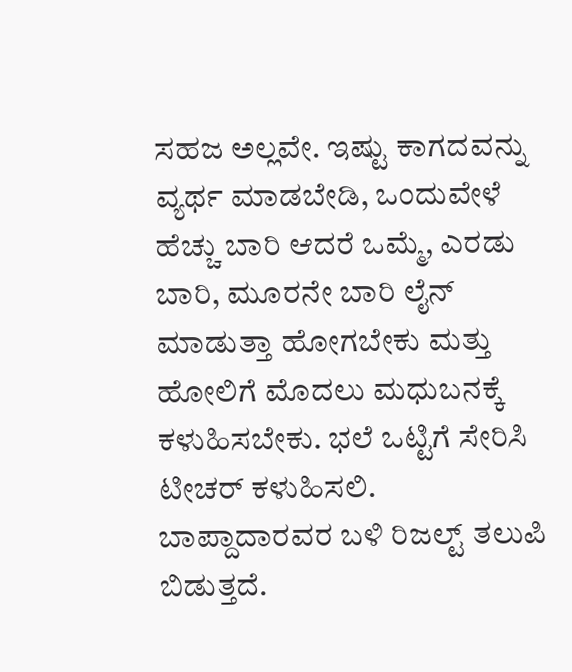ಸಹಜ ಅಲ್ಲವೇ. ಇಷ್ಟು ಕಾಗದವನ್ನು
ವ್ಯರ್ಥ ಮಾಡಬೇಡಿ, ಒಂದುವೇಳೆ ಹೆಚ್ಚು ಬಾರಿ ಆದರೆ ಒಮ್ಮೆ, ಎರಡು ಬಾರಿ, ಮೂರನೇ ಬಾರಿ ಲೈನ್
ಮಾಡುತ್ತಾ ಹೋಗಬೇಕು ಮತ್ತು ಹೋಲಿಗೆ ಮೊದಲು ಮಧುಬನಕ್ಕೆ ಕಳುಹಿಸಬೇಕು. ಭಲೆ ಒಟ್ಟಿಗೆ ಸೇರಿಸಿ
ಟೀಚರ್ ಕಳುಹಿಸಲಿ. ಬಾಪ್ದಾದಾರವರ ಬಳಿ ರಿಜಲ್ಟ್ ತಲುಪಿ ಬಿಡುತ್ತದೆ.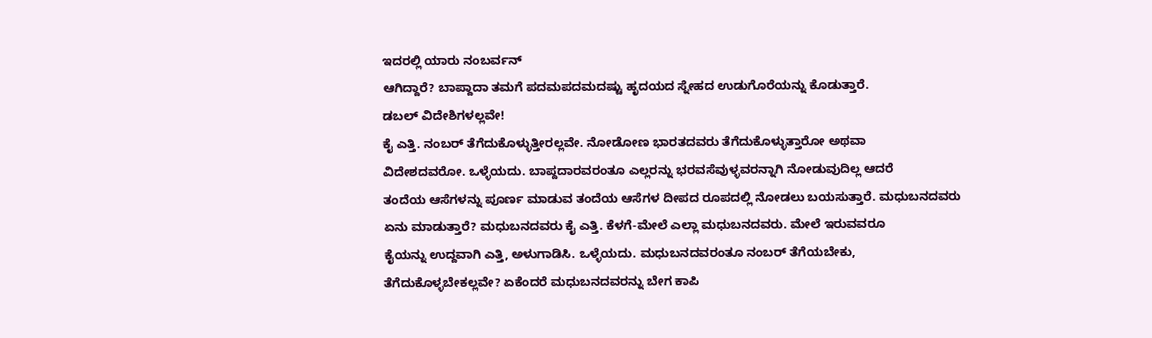ಇದರಲ್ಲಿ ಯಾರು ನಂಬರ್ವನ್
ಆಗಿದ್ದಾರೆ? ಬಾಪ್ದಾದಾ ತಮಗೆ ಪದಮಪದಮದಷ್ಟು ಹೃದಯದ ಸ್ನೇಹದ ಉಡುಗೊರೆಯನ್ನು ಕೊಡುತ್ತಾರೆ.
ಡಬಲ್ ವಿದೇಶಿಗಳಲ್ಲವೇ!
ಕೈ ಎತ್ತಿ. ನಂಬರ್ ತೆಗೆದುಕೊಳ್ಳುತ್ತೀರಲ್ಲವೇ. ನೋಡೋಣ ಭಾರತದವರು ತೆಗೆದುಕೊಳ್ಳುತ್ತಾರೋ ಅಥವಾ
ವಿದೇಶದವರೋ. ಒಳ್ಳೆಯದು. ಬಾಪ್ದದಾರವರಂತೂ ಎಲ್ಲರನ್ನು ಭರವಸೆವುಳ್ಳವರನ್ನಾಗಿ ನೋಡುವುದಿಲ್ಲ ಆದರೆ
ತಂದೆಯ ಆಸೆಗಳನ್ನು ಪೂರ್ಣ ಮಾಡುವ ತಂದೆಯ ಆಸೆಗಳ ದೀಪದ ರೂಪದಲ್ಲಿ ನೋಡಲು ಬಯಸುತ್ತಾರೆ. ಮಧುಬನದವರು
ಏನು ಮಾಡುತ್ತಾರೆ? ಮಧುಬನದವರು ಕೈ ಎತ್ತಿ. ಕೆಳಗೆ-ಮೇಲೆ ಎಲ್ಲಾ ಮಧುಬನದವರು. ಮೇಲೆ ಇರುವವರೂ
ಕೈಯನ್ನು ಉದ್ದವಾಗಿ ಎತ್ತಿ, ಅಳುಗಾಡಿಸಿ. ಒಳ್ಳೆಯದು. ಮಧುಬನದವರಂತೂ ನಂಬರ್ ತೆಗೆಯಬೇಕು,
ತೆಗೆದುಕೊಳ್ಳಬೇಕಲ್ಲವೇ? ಏಕೆಂದರೆ ಮಧುಬನದವರನ್ನು ಬೇಗ ಕಾಪಿ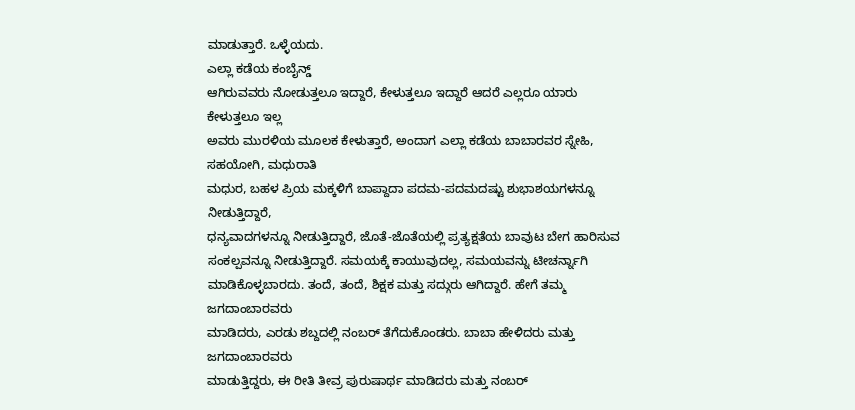ಮಾಡುತ್ತಾರೆ. ಒಳ್ಳೆಯದು.
ಎಲ್ಲಾ ಕಡೆಯ ಕಂಬೈನ್ಡ್
ಆಗಿರುವವರು ನೋಡುತ್ತಲೂ ಇದ್ದಾರೆ, ಕೇಳುತ್ತಲೂ ಇದ್ದಾರೆ ಆದರೆ ಎಲ್ಲರೂ ಯಾರು ಕೇಳುತ್ತಲೂ ಇಲ್ಲ
ಅವರು ಮುರಳಿಯ ಮೂಲಕ ಕೇಳುತ್ತಾರೆ, ಅಂದಾಗ ಎಲ್ಲಾ ಕಡೆಯ ಬಾಬಾರವರ ಸ್ನೇಹಿ, ಸಹಯೋಗಿ, ಮಧುರಾತಿ
ಮಧುರ, ಬಹಳ ಪ್ರಿಯ ಮಕ್ಕಳಿಗೆ ಬಾಪ್ದಾದಾ ಪದಮ-ಪದಮದಷ್ಟು ಶುಭಾಶಯಗಳನ್ನೂ ನೀಡುತ್ತಿದ್ದಾರೆ,
ಧನ್ಯವಾದಗಳನ್ನೂ ನೀಡುತ್ತಿದ್ದಾರೆ, ಜೊತೆ-ಜೊತೆಯಲ್ಲಿ ಪ್ರತ್ಯಕ್ಷತೆಯ ಬಾವುಟ ಬೇಗ ಹಾರಿಸುವ
ಸಂಕಲ್ಪವನ್ನೂ ನೀಡುತ್ತಿದ್ದಾರೆ. ಸಮಯಕ್ಕೆ ಕಾಯುವುದಲ್ಲ, ಸಮಯವನ್ನು ಟೀಚರ್ನ್ನಾಗಿ
ಮಾಡಿಕೊಳ್ಳಬಾರದು. ತಂದೆ, ತಂದೆ, ಶಿಕ್ಷಕ ಮತ್ತು ಸದ್ಗುರು ಆಗಿದ್ದಾರೆ. ಹೇಗೆ ತಮ್ಮ ಜಗದಾಂಬಾರವರು
ಮಾಡಿದರು, ಎರಡು ಶಬ್ದದಲ್ಲಿ ನಂಬರ್ ತೆಗೆದುಕೊಂಡರು. ಬಾಬಾ ಹೇಳಿದರು ಮತ್ತು ಜಗದಾಂಬಾರವರು
ಮಾಡುತ್ತಿದ್ದರು, ಈ ರೀತಿ ತೀವ್ರ ಪುರುಷಾರ್ಥ ಮಾಡಿದರು ಮತ್ತು ನಂಬರ್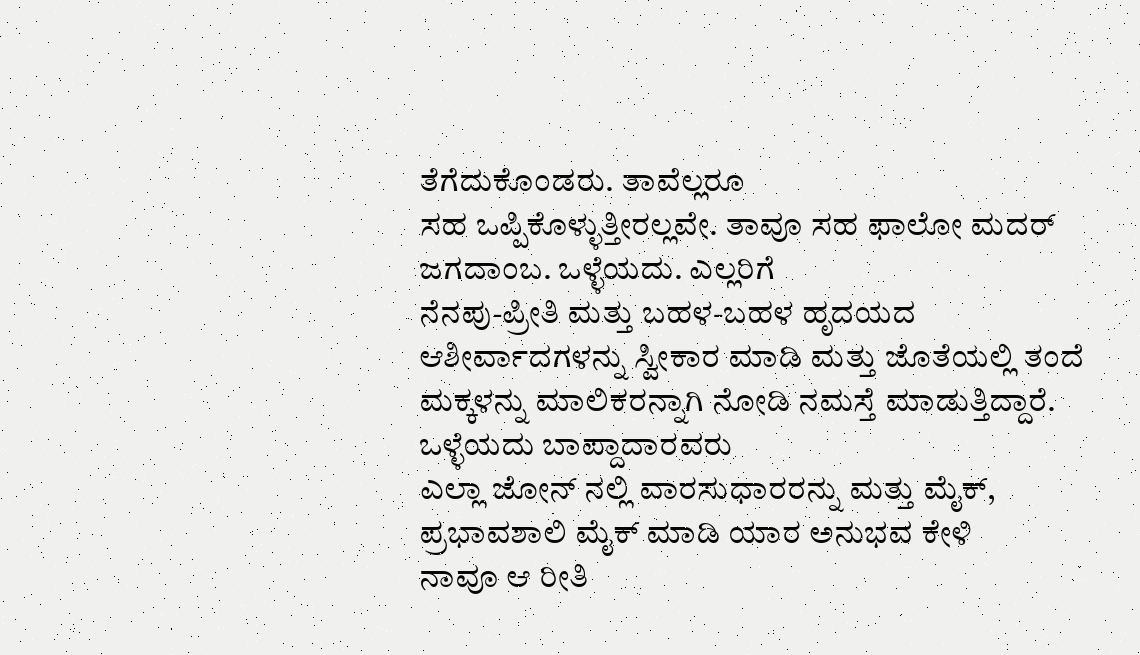ತೆಗೆದುಕೊಂಡರು. ತಾವೆಲ್ಲರೂ
ಸಹ ಒಪ್ಪಿಕೊಳ್ಳುತ್ತೀರಲ್ಲವೇ. ತಾವೂ ಸಹ ಫಾಲೋ ಮದರ್ ಜಗದಾಂಬ. ಒಳ್ಳೆಯದು. ಎಲ್ಲರಿಗೆ
ನೆನಪು-ಪ್ರೀತಿ ಮತ್ತು ಬಹಳ-ಬಹಳ ಹೃದಯದ ಆಶೀರ್ವಾದಗಳನ್ನು ಸ್ವೀಕಾರ ಮಾಡಿ ಮತ್ತು ಜೊತೆಯಲ್ಲಿ ತಂದೆ
ಮಕ್ಕಳನ್ನು ಮಾಲಿಕರನ್ನಾಗಿ ನೋಡಿ ನಮಸ್ತೆ ಮಾಡುತ್ತಿದ್ದಾರೆ.
ಒಳ್ಳೆಯದು ಬಾಪ್ದಾದಾರವರು
ಎಲ್ಲಾ ಜೋನ್ ನಲ್ಲಿ ವಾರಸುಧಾರರನ್ನು ಮತ್ತು ಮೈಕ್, ಪ್ರಭಾವಶಾಲಿ ಮೈಕ್ ಮಾಡಿ ಯಾರ ಅನುಭವ ಕೇಳಿ
ನಾವೂ ಆ ರೀತಿ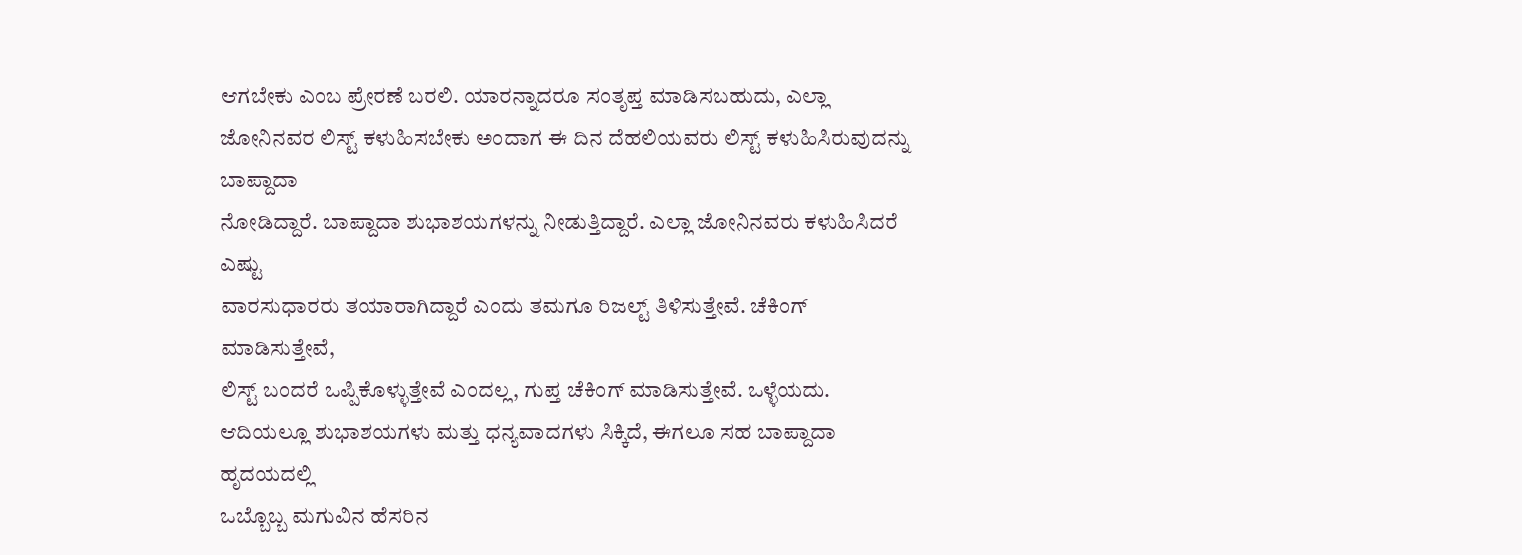ಆಗಬೇಕು ಎಂಬ ಪ್ರೇರಣೆ ಬರಲಿ. ಯಾರನ್ನಾದರೂ ಸಂತೃಪ್ತ ಮಾಡಿಸಬಹುದು, ಎಲ್ಲಾ
ಜೋನಿನವರ ಲಿಸ್ಟ್ ಕಳುಹಿಸಬೇಕು ಅಂದಾಗ ಈ ದಿನ ದೆಹಲಿಯವರು ಲಿಸ್ಟ್ ಕಳುಹಿಸಿರುವುದನ್ನು ಬಾಪ್ದಾದಾ
ನೋಡಿದ್ದಾರೆ. ಬಾಪ್ದಾದಾ ಶುಭಾಶಯಗಳನ್ನು ನೀಡುತ್ತಿದ್ದಾರೆ. ಎಲ್ಲಾ ಜೋನಿನವರು ಕಳುಹಿಸಿದರೆ ಎಷ್ಟು
ವಾರಸುಧಾರರು ತಯಾರಾಗಿದ್ದಾರೆ ಎಂದು ತಮಗೂ ರಿಜಲ್ಟ್ ತಿಳಿಸುತ್ತೇವೆ. ಚೆಕಿಂಗ್ ಮಾಡಿಸುತ್ತೇವೆ,
ಲಿಸ್ಟ್ ಬಂದರೆ ಒಪ್ಪಿಕೊಳ್ಳುತ್ತೇವೆ ಎಂದಲ್ಲ, ಗುಪ್ತ ಚೆಕಿಂಗ್ ಮಾಡಿಸುತ್ತೇವೆ. ಒಳ್ಳೆಯದು.
ಆದಿಯಲ್ಲೂ ಶುಭಾಶಯಗಳು ಮತ್ತು ಧನ್ಯವಾದಗಳು ಸಿಕ್ಕಿದೆ, ಈಗಲೂ ಸಹ ಬಾಪ್ದಾದಾ ಹೃದಯದಲ್ಲಿ
ಒಬ್ಬೊಬ್ಬ ಮಗುವಿನ ಹೆಸರಿನ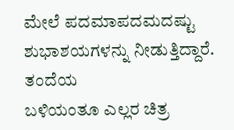ಮೇಲೆ ಪದಮಾಪದಮದಷ್ಟು ಶುಭಾಶಯಗಳನ್ನು ನೀಡುತ್ತಿದ್ದಾರೆ. ತಂದೆಯ
ಬಳಿಯಂತೂ ಎಲ್ಲರ ಚಿತ್ರ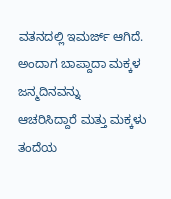ವತನದಲ್ಲಿ ಇಮರ್ಜ್ ಆಗಿದೆ. ಅಂದಾಗ ಬಾಪ್ದಾದಾ ಮಕ್ಕಳ ಜನ್ಮದಿನವನ್ನು
ಆಚರಿಸಿದ್ದಾರೆ ಮತ್ತು ಮಕ್ಕಳು ತಂದೆಯ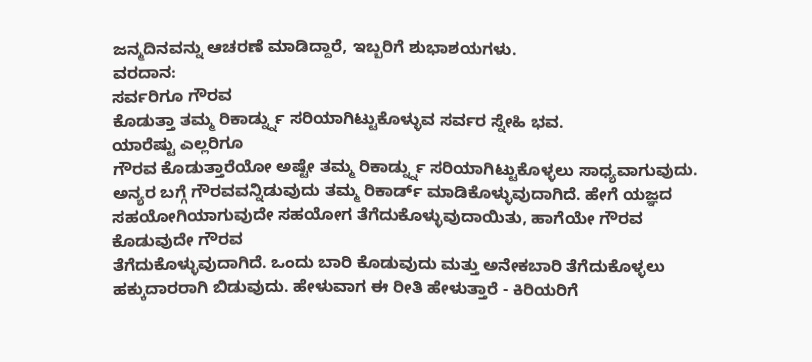ಜನ್ಮದಿನವನ್ನು ಆಚರಣೆ ಮಾಡಿದ್ದಾರೆ, ಇಬ್ಬರಿಗೆ ಶುಭಾಶಯಗಳು.
ವರದಾನ:
ಸರ್ವರಿಗೂ ಗೌರವ
ಕೊಡುತ್ತಾ ತಮ್ಮ ರಿಕಾರ್ಡ್ನ್ನು ಸರಿಯಾಗಿಟ್ಟುಕೊಳ್ಳುವ ಸರ್ವರ ಸ್ನೇಹಿ ಭವ.
ಯಾರೆಷ್ಟು ಎಲ್ಲರಿಗೂ
ಗೌರವ ಕೊಡುತ್ತಾರೆಯೋ ಅಷ್ಟೇ ತಮ್ಮ ರಿಕಾರ್ಡ್ನ್ನು ಸರಿಯಾಗಿಟ್ಟುಕೊಳ್ಳಲು ಸಾಧ್ಯವಾಗುವುದು.
ಅನ್ಯರ ಬಗ್ಗೆ ಗೌರವವನ್ನಿಡುವುದು ತಮ್ಮ ರಿಕಾರ್ಡ್ ಮಾಡಿಕೊಳ್ಳುವುದಾಗಿದೆ. ಹೇಗೆ ಯಜ್ಞದ
ಸಹಯೋಗಿಯಾಗುವುದೇ ಸಹಯೋಗ ತೆಗೆದುಕೊಳ್ಳುವುದಾಯಿತು, ಹಾಗೆಯೇ ಗೌರವ ಕೊಡುವುದೇ ಗೌರವ
ತೆಗೆದುಕೊಳ್ಳುವುದಾಗಿದೆ. ಒಂದು ಬಾರಿ ಕೊಡುವುದು ಮತ್ತು ಅನೇಕಬಾರಿ ತೆಗೆದುಕೊಳ್ಳಲು
ಹಕ್ಕುದಾರರಾಗಿ ಬಿಡುವುದು. ಹೇಳುವಾಗ ಈ ರೀತಿ ಹೇಳುತ್ತಾರೆ - ಕಿರಿಯರಿಗೆ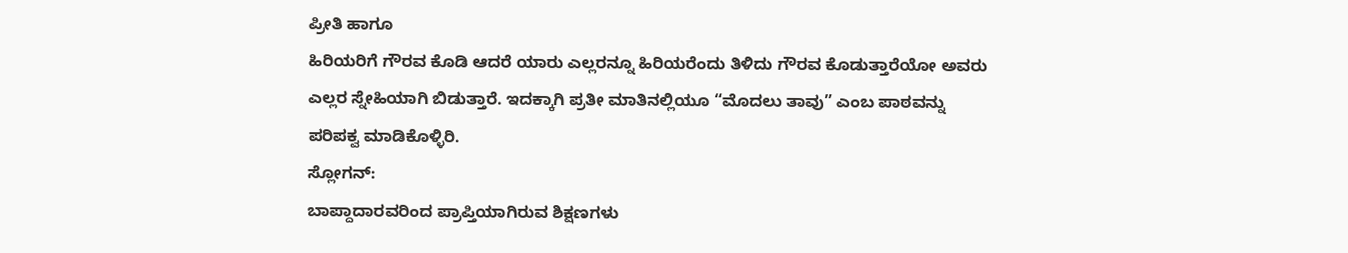ಪ್ರೀತಿ ಹಾಗೂ
ಹಿರಿಯರಿಗೆ ಗೌರವ ಕೊಡಿ ಆದರೆ ಯಾರು ಎಲ್ಲರನ್ನೂ ಹಿರಿಯರೆಂದು ತಿಳಿದು ಗೌರವ ಕೊಡುತ್ತಾರೆಯೋ ಅವರು
ಎಲ್ಲರ ಸ್ನೇಹಿಯಾಗಿ ಬಿಡುತ್ತಾರೆ. ಇದಕ್ಕಾಗಿ ಪ್ರತೀ ಮಾತಿನಲ್ಲಿಯೂ “ಮೊದಲು ತಾವು” ಎಂಬ ಪಾಠವನ್ನು
ಪರಿಪಕ್ವ ಮಾಡಿಕೊಳ್ಳಿರಿ.
ಸ್ಲೋಗನ್:
ಬಾಪ್ದಾದಾರವರಿಂದ ಪ್ರಾಪ್ತಿಯಾಗಿರುವ ಶಿಕ್ಷಣಗಳು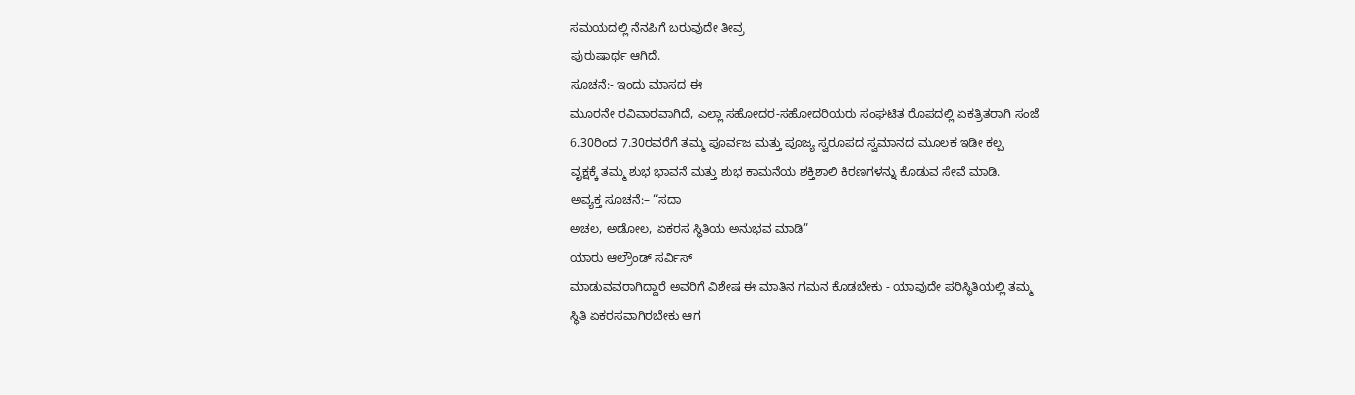ಸಮಯದಲ್ಲಿ ನೆನಪಿಗೆ ಬರುವುದೇ ತೀವ್ರ
ಪುರುಷಾರ್ಥ ಆಗಿದೆ.
ಸೂಚನೆ:- ಇಂದು ಮಾಸದ ಈ
ಮೂರನೇ ರವಿವಾರವಾಗಿದೆ, ಎಲ್ಲಾ ಸಹೋದರ-ಸಹೋದರಿಯರು ಸಂಘಟಿತ ರೊಪದಲ್ಲಿ ಏಕತ್ರಿತರಾಗಿ ಸಂಜೆ
6.30ರಿಂದ 7.30ರವರೆಗೆ ತಮ್ಮ ಪೂರ್ವಜ ಮತ್ತು ಪೂಜ್ಯ ಸ್ವರೂಪದ ಸ್ವಮಾನದ ಮೂಲಕ ಇಡೀ ಕಲ್ಪ
ವೃಕ್ಷಕ್ಕೆ ತಮ್ಮ ಶುಭ ಭಾವನೆ ಮತ್ತು ಶುಭ ಕಾಮನೆಯ ಶಕ್ತಿಶಾಲಿ ಕಿರಣಗಳನ್ನು ಕೊಡುವ ಸೇವೆ ಮಾಡಿ.
ಅವ್ಯಕ್ತ ಸೂಚನೆ:– “ಸದಾ
ಅಚಲ, ಅಡೋಲ, ಏಕರಸ ಸ್ಥಿತಿಯ ಅನುಭವ ಮಾಡಿ”
ಯಾರು ಆಲ್ರೌಂಡ್ ಸರ್ವಿಸ್
ಮಾಡುವವರಾಗಿದ್ದಾರೆ ಅವರಿಗೆ ವಿಶೇಷ ಈ ಮಾತಿನ ಗಮನ ಕೊಡಬೇಕು - ಯಾವುದೇ ಪರಿಸ್ಥಿತಿಯಲ್ಲಿ ತಮ್ಮ
ಸ್ಥಿತಿ ಏಕರಸವಾಗಿರಬೇಕು ಆಗ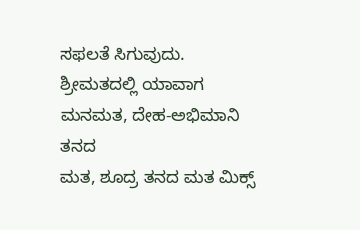ಸಫಲತೆ ಸಿಗುವುದು. ಶ್ರೀಮತದಲ್ಲಿ ಯಾವಾಗ ಮನಮತ, ದೇಹ-ಅಭಿಮಾನಿ ತನದ
ಮತ, ಶೂದ್ರ ತನದ ಮತ ಮಿಕ್ಸ್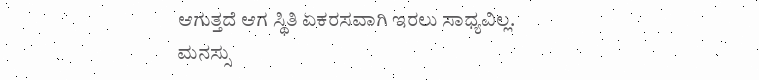ಆಗುತ್ತದೆ ಆಗ ಸ್ಥಿತಿ ಏಕರಸವಾಗಿ ಇರಲು ಸಾಧ್ಯವಿಲ್ಲ. ಮನಸ್ಸು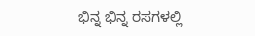ಭಿನ್ನ ಭಿನ್ನ ರಸಗಳಲ್ಲಿ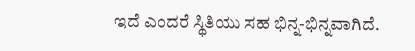ಇದೆ ಎಂದರೆ ಸ್ಥಿತಿಯು ಸಹ ಭಿನ್ನ-ಭಿನ್ನವಾಗಿದೆ.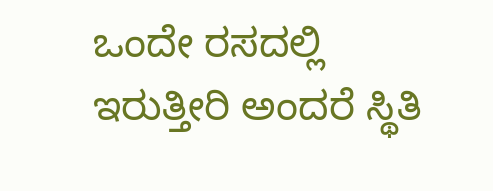ಒಂದೇ ರಸದಲ್ಲಿ
ಇರುತ್ತೀರಿ ಅಂದರೆ ಸ್ಥಿತಿ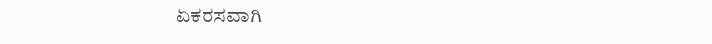ಏಕರಸವಾಗಿ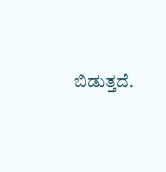ಬಿಡುತ್ತದೆ.